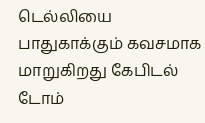டெல்லியை பாதுகாக்கும் கவசமாக மாறுகிறது கேபிடல் டோம்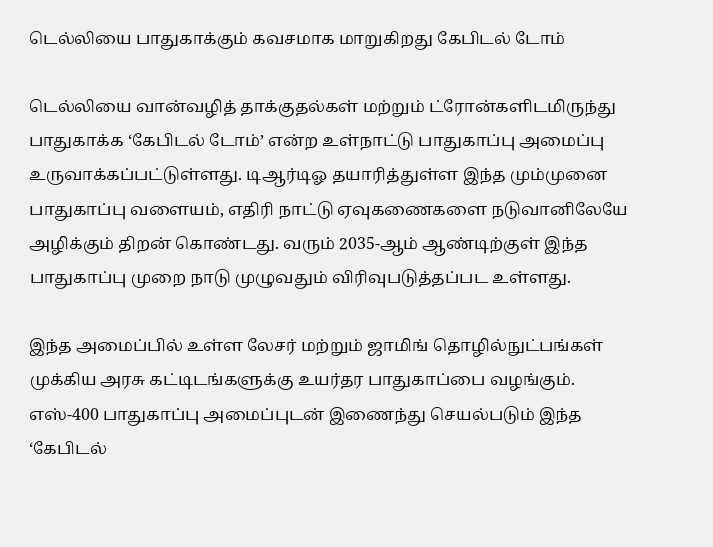டெல்லியை பாதுகாக்கும் கவசமாக மாறுகிறது கேபிடல் டோம்

டெல்லியை வான்வழித் தாக்குதல்கள் மற்றும் ட்ரோன்களிடமிருந்து பாதுகாக்க ‘கேபிடல் டோம்’ என்ற உள்நாட்டு பாதுகாப்பு அமைப்பு உருவாக்கப்பட்டுள்ளது. டிஆர்டிஓ தயாரித்துள்ள இந்த மும்முனை பாதுகாப்பு வளையம், எதிரி நாட்டு ஏவுகணைகளை நடுவானிலேயே அழிக்கும் திறன் கொண்டது. வரும் 2035-ஆம் ஆண்டிற்குள் இந்த பாதுகாப்பு முறை நாடு முழுவதும் விரிவுபடுத்தப்பட உள்ளது.

இந்த அமைப்பில் உள்ள லேசர் மற்றும் ஜாமிங் தொழில்நுட்பங்கள் முக்கிய அரசு கட்டிடங்களுக்கு உயர்தர பாதுகாப்பை வழங்கும். எஸ்-400 பாதுகாப்பு அமைப்புடன் இணைந்து செயல்படும் இந்த ‘கேபிடல்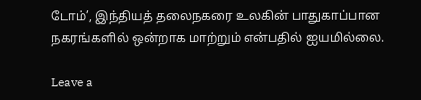டோம்’, இந்தியத் தலைநகரை உலகின் பாதுகாப்பான நகரங்களில் ஒன்றாக மாற்றும் என்பதில் ஐயமில்லை.

Leave a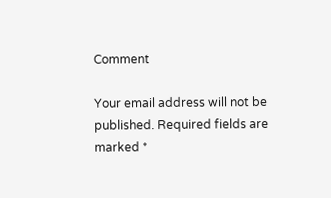Comment

Your email address will not be published. Required fields are marked *